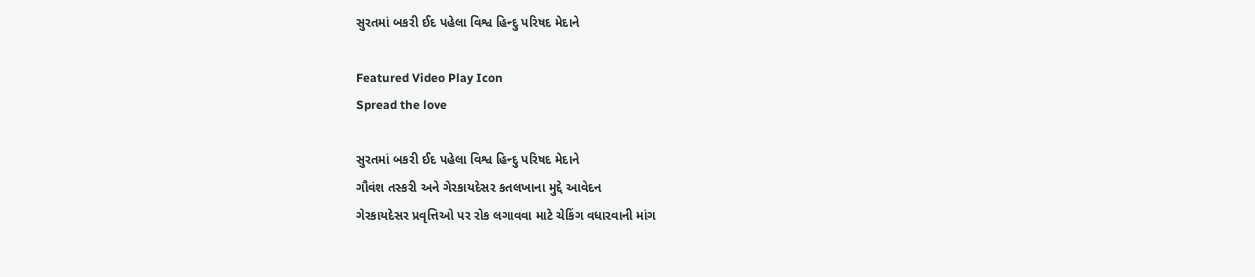સુરતમાં બકરી ઈદ પહેલા વિશ્વ હિન્દુ પરિષદ મેદાને

Featured Video Play Icon
Spread the love

સુરતમાં બકરી ઈદ પહેલા વિશ્વ હિન્દુ પરિષદ મેદાને
ગૌવંશ તસ્કરી અને ગેરકાયદેસર કતલખાના મુદ્દે આવેદન
ગેરકાયદેસર પ્રવૃત્તિઓ પર રોક લગાવવા માટે ચેકિંગ વધારવાની માંગ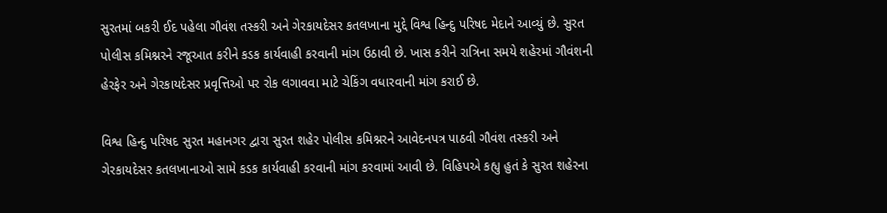સુરતમાં બકરી ઈદ પહેલા ગૌવંશ તસ્કરી અને ગેરકાયદેસર કતલખાના મુદ્દે વિશ્વ હિન્દુ પરિષદ મેદાને આવ્યું છે. સુરત પોલીસ કમિશ્નરને રજૂઆત કરીને કડક કાર્યવાહી કરવાની માંગ ઉઠાવી છે. ખાસ કરીને રાત્રિના સમયે શહેરમાં ગૌવંશની હેરફેર અને ગેરકાયદેસર પ્રવૃત્તિઓ પર રોક લગાવવા માટે ચેકિંગ વધારવાની માંગ કરાઈ છે.

વિશ્વ હિન્દુ પરિષદ સુરત મહાનગર દ્વારા સુરત શહેર પોલીસ કમિશ્નરને આવેદનપત્ર પાઠવી ગૌવંશ તસ્કરી અને ગેરકાયદેસર કતલખાનાઓ સામે કડક કાર્યવાહી કરવાની માંગ કરવામાં આવી છે. વિહિપએ કહ્યુ હુતં કે સુરત શહેરના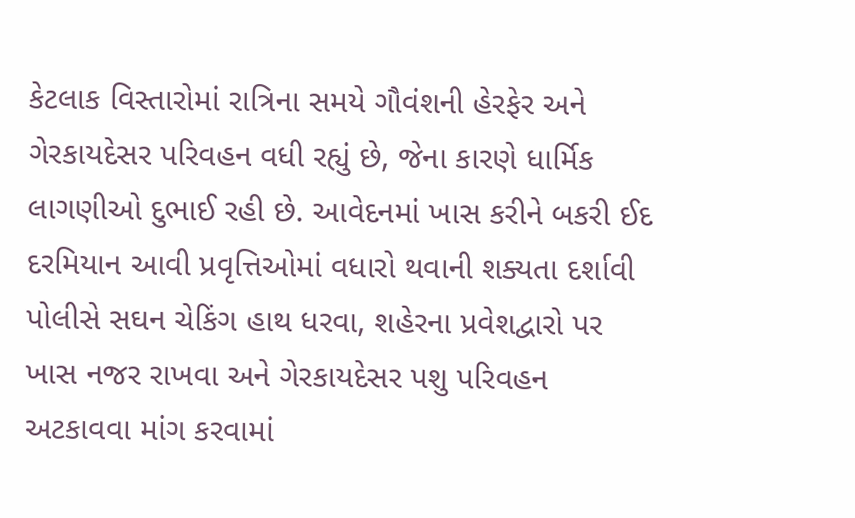કેટલાક વિસ્તારોમાં રાત્રિના સમયે ગૌવંશની હેરફેર અને ગેરકાયદેસર પરિવહન વધી રહ્યું છે, જેના કારણે ધાર્મિક લાગણીઓ દુભાઈ રહી છે. આવેદનમાં ખાસ કરીને બકરી ઈદ દરમિયાન આવી પ્રવૃત્તિઓમાં વધારો થવાની શક્યતા દર્શાવી પોલીસે સઘન ચેકિંગ હાથ ધરવા, શહેરના પ્રવેશદ્વારો પર ખાસ નજર રાખવા અને ગેરકાયદેસર પશુ પરિવહન અટકાવવા માંગ કરવામાં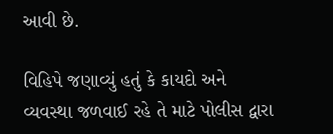આવી છે.

વિહિપે જણાવ્યું હતું કે કાયદો અને વ્યવસ્થા જળવાઈ રહે તે માટે પોલીસ દ્વારા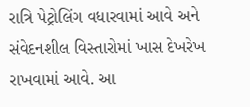રાત્રિ પેટ્રોલિંગ વધારવામાં આવે અને સંવેદનશીલ વિસ્તારોમાં ખાસ દેખરેખ રાખવામાં આવે. આ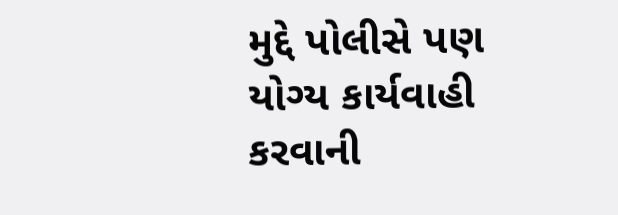મુદ્દે પોલીસે પણ યોગ્ય કાર્યવાહી કરવાની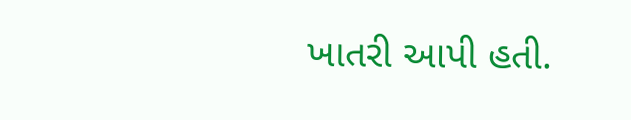ખાતરી આપી હતી.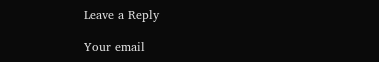Leave a Reply

Your email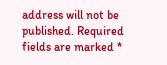address will not be published. Required fields are marked *